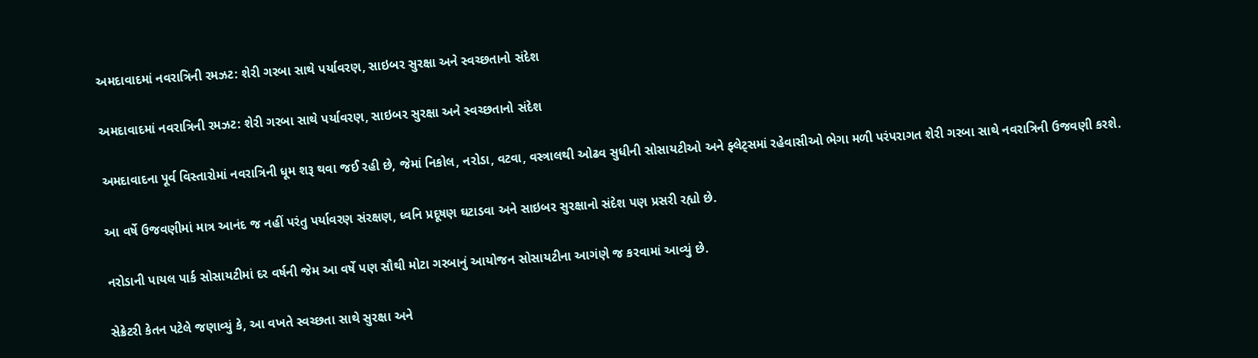અમદાવાદમાં નવરાત્રિની રમઝટ: શેરી ગરબા સાથે પર્યાવરણ, સાઇબર સુરક્ષા અને સ્વચ્છતાનો સંદેશ

અમદાવાદમાં નવરાત્રિની રમઝટ: શેરી ગરબા સાથે પર્યાવરણ, સાઇબર સુરક્ષા અને સ્વચ્છતાનો સંદેશ

અમદાવાદના પૂર્વ વિસ્તારોમાં નવરાત્રિની ધૂમ શરૂ થવા જઈ રહી છે, જેમાં નિકોલ, નરોડા, વટવા, વસ્ત્રાલથી ઓઢવ સુધીની સોસાયટીઓ અને ફ્લેટ્સમાં રહેવાસીઓ ભેગા મળી પરંપરાગત શેરી ગરબા સાથે નવરાત્રિની ઉજવણી કરશે.

આ વર્ષે ઉજવણીમાં માત્ર આનંદ જ નહીં પરંતુ પર્યાવરણ સંરક્ષણ, ધ્વનિ પ્રદૂષણ ઘટાડવા અને સાઇબર સુરક્ષાનો સંદેશ પણ પ્રસરી રહ્યો છે.

નરોડાની પાયલ પાર્ક સોસાયટીમાં દર વર્ષની જેમ આ વર્ષે પણ સૌથી મોટા ગરબાનું આયોજન સોસાયટીના આગંણે જ કરવામાં આવ્યું છે.

સેક્રેટરી કેતન પટેલે જણાવ્યું કે, આ વખતે સ્વચ્છતા સાથે સુરક્ષા અને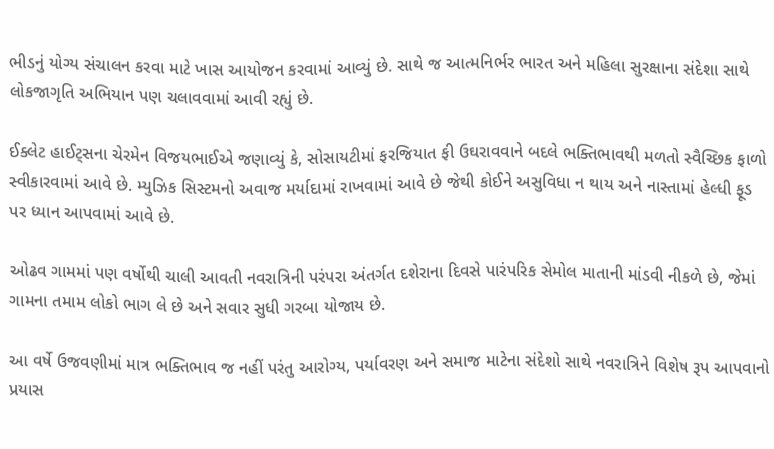ભીડનું યોગ્ય સંચાલન કરવા માટે ખાસ આયોજન કરવામાં આવ્યું છે. સાથે જ આત્મનિર્ભર ભારત અને મહિલા સુરક્ષાના સંદેશા સાથે લોકજાગૃતિ અભિયાન પણ ચલાવવામાં આવી રહ્યું છે.

ઈક્લેટ હાઈટ્સના ચેરમેન વિજયભાઈએ જણાવ્યું કે, સોસાયટીમાં ફરજિયાત ફી ઉઘરાવવાને બદલે ભક્તિભાવથી મળતો સ્વૈચ્છિક ફાળો સ્વીકારવામાં આવે છે. મ્યુઝિક સિસ્ટમનો અવાજ મર્યાદામાં રાખવામાં આવે છે જેથી કોઈને અસુવિધા ન થાય અને નાસ્તામાં હેલ્ધી ફૂડ પર ધ્યાન આપવામાં આવે છે.

ઓઢવ ગામમાં પણ વર્ષોથી ચાલી આવતી નવરાત્રિની પરંપરા અંતર્ગત દશેરાના દિવસે પારંપરિક સેમોલ માતાની માંડવી નીકળે છે, જેમાં ગામના તમામ લોકો ભાગ લે છે અને સવાર સુધી ગરબા યોજાય છે.

આ વર્ષે ઉજવણીમાં માત્ર ભક્તિભાવ જ નહીં પરંતુ આરોગ્ય, પર્યાવરણ અને સમાજ માટેના સંદેશો સાથે નવરાત્રિને વિશેષ રૂપ આપવાનો પ્રયાસ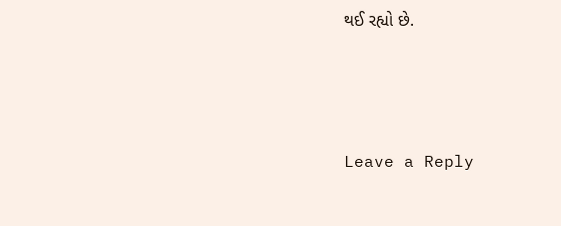થઈ રહ્યો છે.



Leave a Reply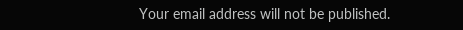Your email address will not be published.